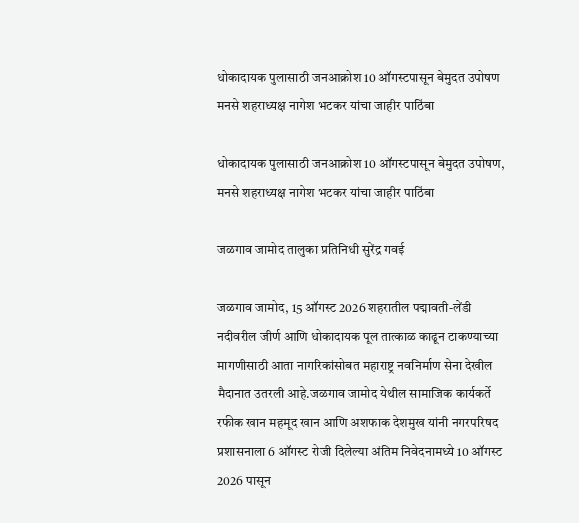धोकादायक पुलासाठी जनआक्रोश 10 ऑगस्टपासून बेमुदत उपोषण मनसे शहराध्यक्ष नागेश भटकर यांचा जाहीर पाठिंबा

धोकादायक पुलासाठी जनआक्रोश 10 ऑगस्टपासून बेमुदत उपोषण, मनसे शहराध्यक्ष नागेश भटकर यांचा जाहीर पाठिंबा

जळगाव जामोद तालुका प्रतिनिधी सुरेंद्र गवई

जळगाव जामोद, 15 ऑगस्ट 2026 शहरातील पद्मावती-लेंडी नदीवरील जीर्ण आणि धोकादायक पूल तात्काळ काढून टाकण्याच्या मागणीसाठी आता नागरिकांसोबत महाराष्ट्र नवनिर्माण सेना देखील मैदानात उतरली आहे.जळगाव जामोद येथील सामाजिक कार्यकर्ते रफीक खान महमूद खान आणि अशफाक देशमुख यांनी नगरपरिषद प्रशासनाला 6 ऑगस्ट रोजी दिलेल्या अंतिम निवेदनामध्ये 10 ऑगस्ट 2026 पासून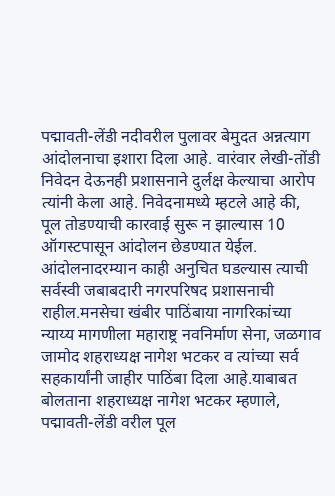पद्मावती-लेंडी नदीवरील पुलावर बेमुदत अन्नत्याग आंदोलनाचा इशारा दिला आहे. वारंवार लेखी-तोंडी निवेदन देऊनही प्रशासनाने दुर्लक्ष केल्याचा आरोप त्यांनी केला आहे. निवेदनामध्ये म्हटले आहे की, पूल तोडण्याची कारवाई सुरू न झाल्यास 10 ऑगस्टपासून आंदोलन छेडण्यात येईल. आंदोलनादरम्यान काही अनुचित घडल्यास त्याची सर्वस्वी जबाबदारी नगरपरिषद प्रशासनाची राहील.मनसेचा खंबीर पाठिंबाया नागरिकांच्या न्याय्य मागणीला महाराष्ट्र नवनिर्माण सेना, जळगाव जामोद शहराध्यक्ष नागेश भटकर व त्यांच्या सर्व सहकार्यांनी जाहीर पाठिंबा दिला आहे.याबाबत बोलताना शहराध्यक्ष नागेश भटकर म्हणाले, पद्मावती-लेंडी वरील पूल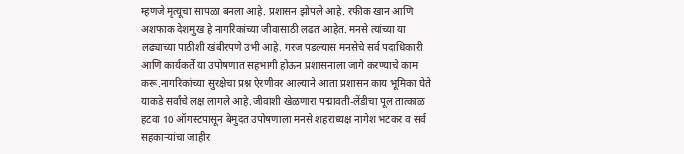म्हणजे मृत्यूचा सापळा बनला आहे. प्रशासन झोपले आहे. रफीक खान आणि अशफाक देशमुख हे नागरिकांच्या जीवासाठी लढत आहेत. मनसे त्यांच्या या लढ्याच्या पाठीशी खंबीरपणे उभी आहे. गरज पडल्यास मनसेचे सर्व पदाधिकारी आणि कार्यकर्ते या उपोषणात सहभागी होऊन प्रशासनाला जागे करण्याचे काम करू.नागरिकांच्या सुरक्षेचा प्रश्न ऐरणीवर आल्याने आता प्रशासन काय भूमिका घेते याकडे सर्वांचे लक्ष लागले आहे.जीवाशी खेळणारा पद्मावती-लेंडीचा पूल तात्काळ हटवा 10 ऑगस्टपासून बेमुदत उपोषणाला मनसे शहराध्यक्ष नागेश भटकर व सर्व सहकाऱ्यांचा जाहीर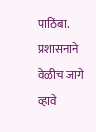पाठिंबा. प्रशासनाने वेळीच जागे व्हावे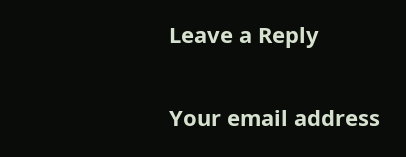Leave a Reply

Your email address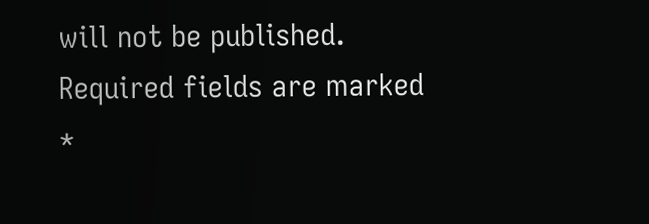will not be published. Required fields are marked *